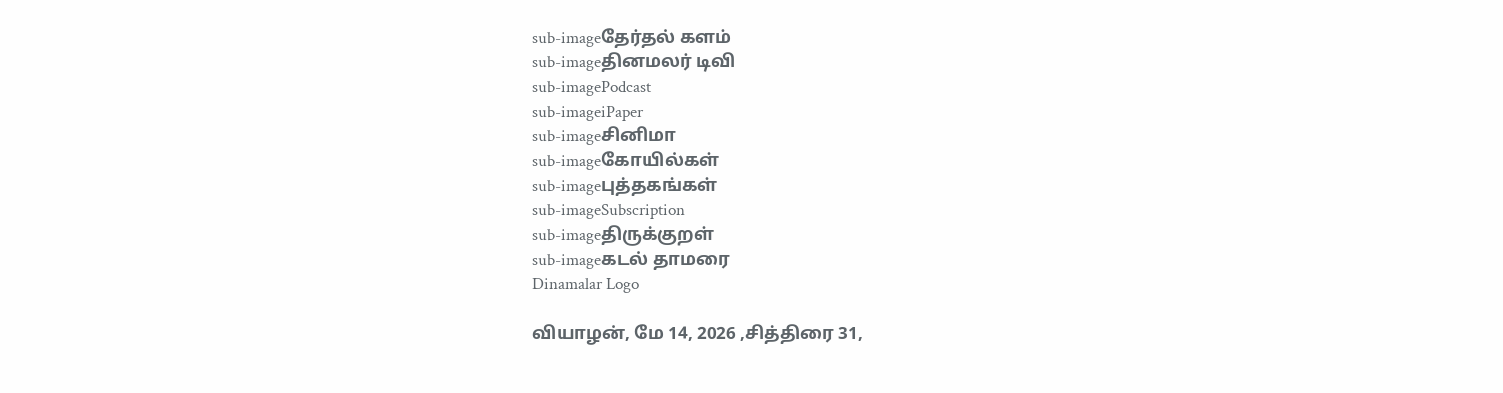sub-imageதேர்தல் களம்
sub-imageதினமலர் டிவி
sub-imagePodcast
sub-imageiPaper
sub-imageசினிமா
sub-imageகோயில்கள்
sub-imageபுத்தகங்கள்
sub-imageSubscription
sub-imageதிருக்குறள்
sub-imageகடல் தாமரை
Dinamalar Logo

வியாழன், மே 14, 2026 ,சித்திரை 31,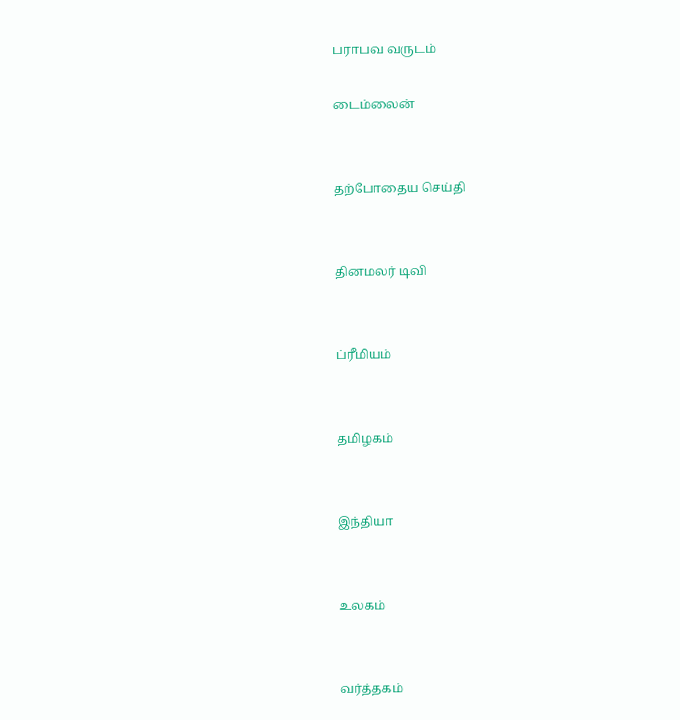பராபவ வருடம்

டைம்லைன்


தற்போதைய செய்தி


தினமலர் டிவி


ப்ரீமியம்


தமிழகம்


இந்தியா


உலகம்


வர்த்தகம்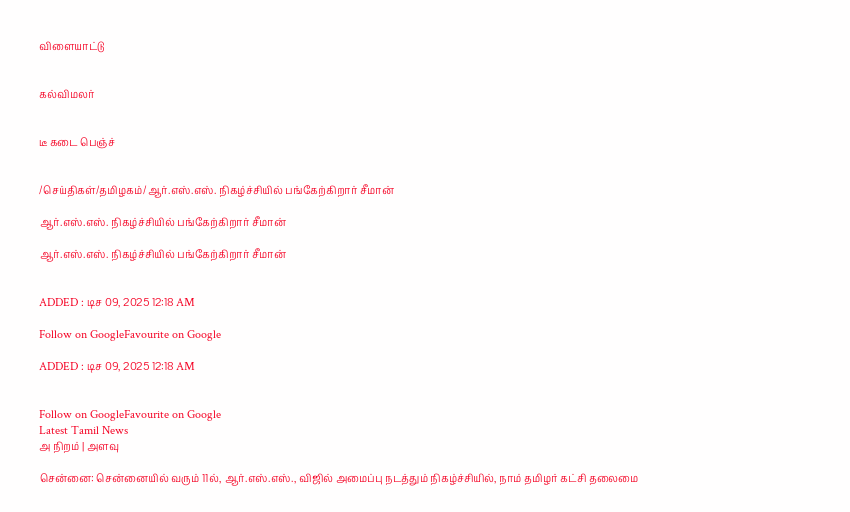விளையாட்டு


கல்விமலர்


டீ கடை பெஞ்ச்


/செய்திகள்/தமிழகம்/ஆர்.எஸ்.எஸ். நிகழ்ச்சியில் பங்கேற்கிறார் சீமான்

ஆர்.எஸ்.எஸ். நிகழ்ச்சியில் பங்கேற்கிறார் சீமான்

ஆர்.எஸ்.எஸ். நிகழ்ச்சியில் பங்கேற்கிறார் சீமான்


ADDED : டிச 09, 2025 12:18 AM

Follow on GoogleFavourite on Google

ADDED : டிச 09, 2025 12:18 AM


Follow on GoogleFavourite on Google
Latest Tamil News
அ நிறம் | அளவு

சென்னை: சென்னையில் வரும் 11ல், ஆர்.எஸ்.எஸ்., விஜில் அமைப்பு நடத்தும் நிகழ்ச்சியில், நாம் தமிழர் கட்சி தலைமை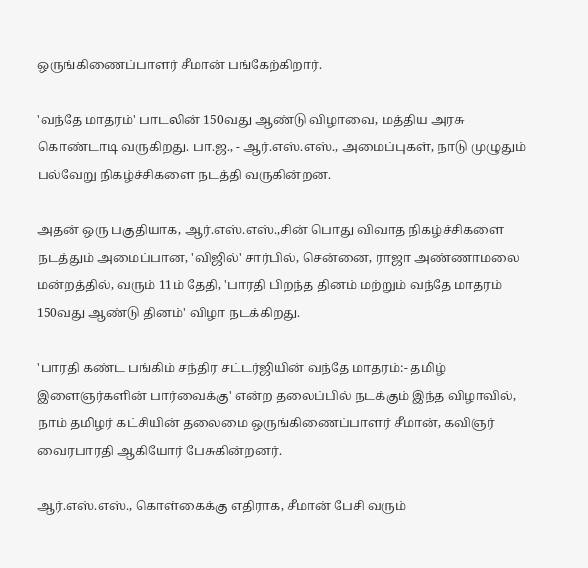ஒருங்கிணைப்பாளர் சீமான் பங்கேற்கிறார்.

'வந்தே மாதரம்' பாடலின் 150வது ஆண்டு விழாவை, மத்திய அரசு கொண்டாடி வருகிறது. பா.ஜ., - ஆர்.எஸ்.எஸ்., அமைப்புகள், நாடு முழுதும் பல்வேறு நிகழ்ச்சிகளை நடத்தி வருகின்றன.

அதன் ஒரு பகுதியாக, ஆர்.எஸ்.எஸ்.,சின் பொது விவாத நிகழ்ச்சிகளை நடத்தும் அமைப்பான, 'விஜில்' சார்பில், சென்னை, ராஜா அண்ணாமலை மன்றத்தில், வரும் 11ம் தேதி, 'பாரதி பிறந்த தினம் மற்றும் வந்தே மாதரம் 150வது ஆண்டு தினம்' விழா நடக்கிறது.

'பாரதி கண்ட பங்கிம் சந்திர சட்டர்ஜியின் வந்தே மாதரம்:- தமிழ் இளைஞர்களின் பார்வைக்கு' என்ற தலைப்பில் நடக்கும் இந்த விழாவில், நாம் தமிழர் கட்சியின் தலைமை ஒருங்கிணைப்பாளர் சீமான், கவிஞர் வைரபாரதி ஆகியோர் பேசுகின்றனர்.

ஆர்.எஸ்.எஸ்., கொள்கைக்கு எதிராக, சீமான் பேசி வரும்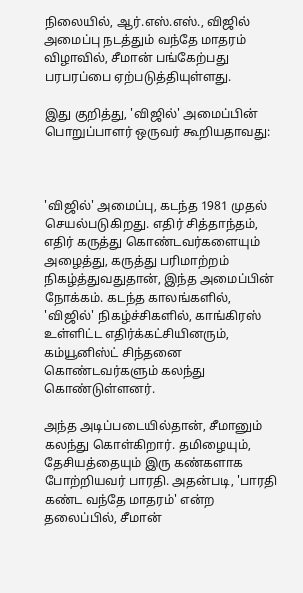நிலையில், ஆர்.எஸ்.எஸ்., விஜில் அமைப்பு நடத்தும் வந்தே மாதரம் விழாவில், சீமான் பங்கேற்பது பரபரப்பை ஏற்படுத்தியுள்ளது.

இது குறித்து, 'விஜில்' அமைப்பின் பொறுப்பாளர் ஒருவர் கூறியதாவது:



'விஜில்' அமைப்பு, கடந்த 1981 முதல் செயல்படுகிறது. எதிர் சித்தாந்தம், எதிர் கருத்து கொண்டவர்களையும் அழைத்து, கருத்து பரிமாற்றம் நிகழ்த்துவதுதான், இந்த அமைப்பின் நோக்கம். கடந்த காலங்களில், 'விஜில்' நிகழ்ச்சிகளில், காங்கிரஸ் உள்ளிட்ட எதிர்க்கட்சியினரும், கம்யூனிஸ்ட் சிந்தனை கொண்டவர்களும் கலந்து கொண்டுள்ளனர்.

அந்த அடிப்படையில்தான், சீமானும் கலந்து கொள்கிறார். தமிழையும், தேசியத்தையும் இரு கண்களாக போற்றியவர் பாரதி. அதன்படி, 'பாரதி கண்ட வந்தே மாதரம்' என்ற தலைப்பில், சீமான்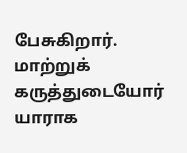பேசுகிறார். மாற்றுக் கருத்துடையோர் யாராக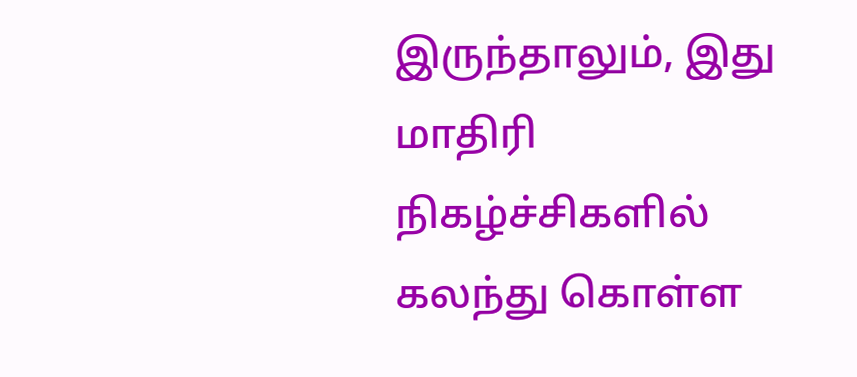இருந்தாலும், இது மாதிரி நிகழ்ச்சிகளில் கலந்து கொள்ள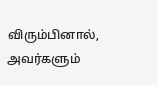விரும்பினால், அவர்களும்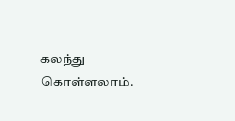கலந்து கொள்ளலாம்.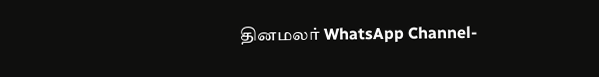தினமலர் WhatsApp Channel-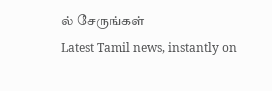ல் சேருங்கள்
Latest Tamil news, instantly on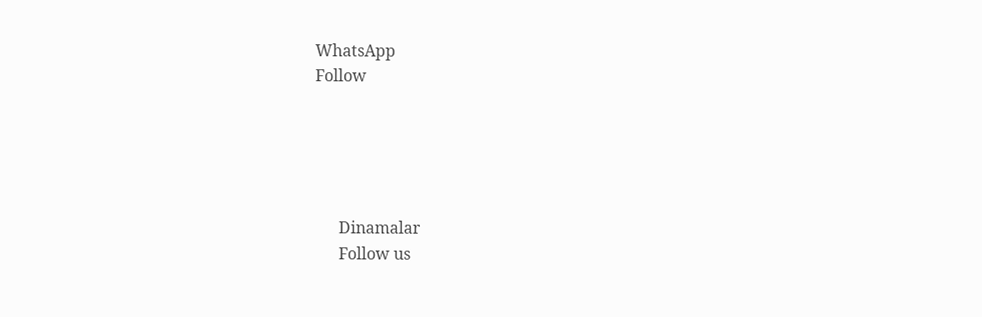WhatsApp
Follow





      Dinamalar
      Follow us